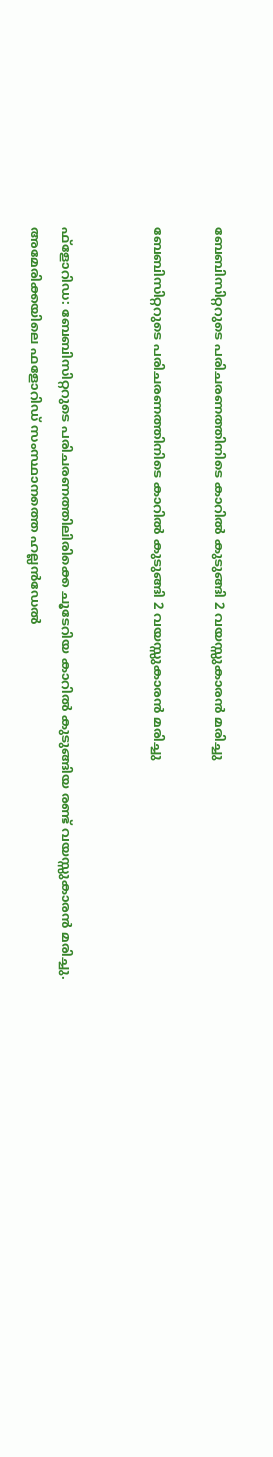ബേബിസിറ്ററുടെ പരിചരണത്തിനിടെ കാറിൽ കുടുങ്ങി 2 വയസ്സുകാരൻ മരിച്ചു

ബേബിസിറ്ററുടെ പരിചരണത്തിനിടെ കാറിൽ കുടുങ്ങി 2 വയസ്സുകാരൻ മരിച്ചു


ഫ്‌ളോറിഡ: ബേബിസിറ്ററുടെ പരിചരണത്തിലിരിക്കെ ചൂടേറിയ കാറിൽ കുടുങ്ങിയ രണ്ട് വയസ്സുകാരൻ മരിച്ചു. അമേരിക്കയിലെ ഫളോറിഡ് സംസ്ഥാനത്തെ ഹല്ലൻഡേൽ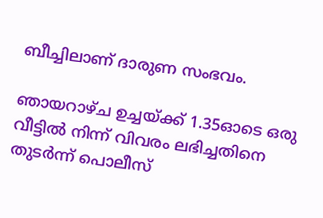ബീച്ചിലാണ് ദാരുണ സംഭവം.

ഞായറാഴ്ച ഉച്ചയ്ക്ക് 1.35ഓടെ ഒരു വീട്ടിൽ നിന്ന് വിവരം ലഭിച്ചതിനെ തുടർന്ന് പൊലീസ്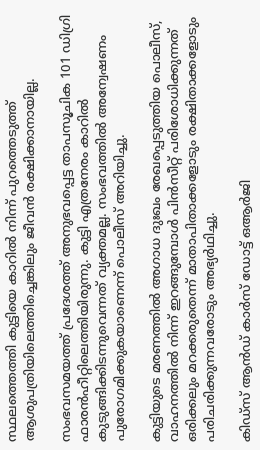സ്ഥലത്തെത്തി കുട്ടിയെ കാറിൽ നിന്ന് പുറത്തെടുത്ത് ആശുപത്രിയിലെത്തിച്ചെങ്കിലും ജീവൻ രക്ഷിക്കാനായില്ല.

സംഭവസമയത്ത് പ്രദേശത്ത് അനുഭവപ്പെട്ട താപസൂചിക 101 ഡിഗ്രി ഫാരൻഹീറ്റിലെത്തിയിരുന്നു. കുട്ടി എത്രനേരം കാറിൽ കുടുങ്ങിക്കിടന്നുവെന്നത് വ്യക്തമല്ല. സംഭവത്തിൽ അന്വേഷണം പുരോഗമിക്കുകയാണെന്ന് പൊലീസ് അറിയിച്ചു.

കുട്ടിയുടെ മരണത്തിൽ അഗാധ ദുഃഖം രേഖപ്പെടുത്തിയ പൊലീസ്, വാഹനത്തിൽ നിന്ന് ഇറങ്ങുമ്പോൾ പിൻസീറ്റ് പരിശോധിക്കുന്നത് ഒരിക്കലും മറക്കരുതെന്ന് മാതാപിതാക്കളോടും രക്ഷിതാക്കളോടും പരിചരിക്കുന്നവരോടും അഭ്യർഥിച്ചു.

കിഡ്‌സ് ആൻഡ് കാർസ് ഡോട്ട് ഒആർജി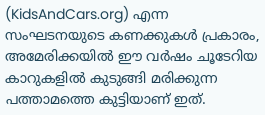(KidsAndCars.org) എന്ന സംഘടനയുടെ കണക്കുകൾ പ്രകാരം, അമേരിക്കയിൽ ഈ വർഷം ചൂടേറിയ കാറുകളിൽ കുടുങ്ങി മരിക്കുന്ന പത്താമത്തെ കുട്ടിയാണ് ഇത്.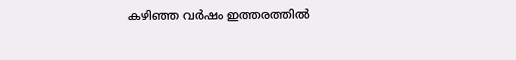കഴിഞ്ഞ വർഷം ഇത്തരത്തിൽ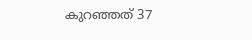കുറഞ്ഞത് 37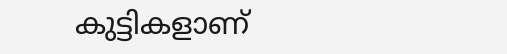കുട്ടികളാണ്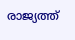രാജ്യത്ത്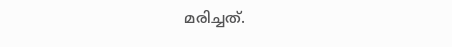മരിച്ചത്.